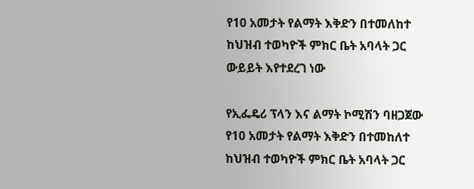የ10 አመታት የልማት እቅድን በተመለከተ ከህዝብ ተወካዮች ምክር ቤት አባላት ጋር ውይይት እየተደረገ ነው

የኢፌዴሪ ፕላን እና ልማት ኮሚሽን ባዘጋጀው የ10 አመታት የልማት እቅድን በተመከለተ ከህዝብ ተወካዮች ምክር ቤት አባላት ጋር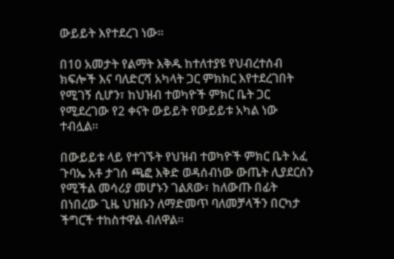ውይይት እየተደረገ ነው፡፡

በ10 አመታት የልማት እቅዱ ከተለተያዩ የህብረተሰብ ክፍሎች እና ባለድርሻ አካላት ጋር ምክክር እየተደረገበት የሚገኝ ሲሆን፣ ከህዝብ ተወካዮች ምክር ቤት ጋር የሚደረገው የ2 ቀናት ውይይት የውይይቱ አካል ነው ተብሏል።

በውይይቱ ላይ የተገኙት የህዝብ ተወካዮች ምክር ቤት አፈ ጉባኤ አቶ ታገሰ ጫፎ እቅድ ወዳሰብነው ውጤት ሊያደርሰን የሚችል መሳሪያ መሆኑን ገልጸው፣ ከለውጡ በፊት በነበረው ጊዜ ህዝቡን ለማድመጥ ባለመቻላችን በርካታ ችግርች ተከስተዋል ብለዋል።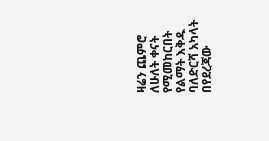ዛሬን ጨምሮ ለሁለት ቀናት የሚመከርበት የልማት እቅዱ ባለድርሻ አካላት በየደረጃው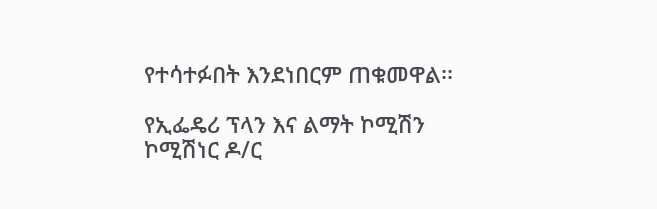የተሳተፉበት እንደነበርም ጠቁመዋል፡፡

የኢፌዴሪ ፕላን እና ልማት ኮሚሽን ኮሚሽነር ዶ/ር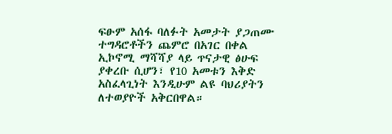ፍፁም አሰፋ ባለፉት አመታት ያጋጠሙ ተግዳሮቶችን ጨምሮ በአገር በቀል ኢኮኖሚ ማሻሻያ ላይ ጥናታዊ ፅሁፍ ያቀረቡ ሲሆን፣ የ10 አመቱን እቅድ አስፈላጊነት እንዲሁም ልዩ ባህሪያትን ለተወያዮች አቅርበዋል።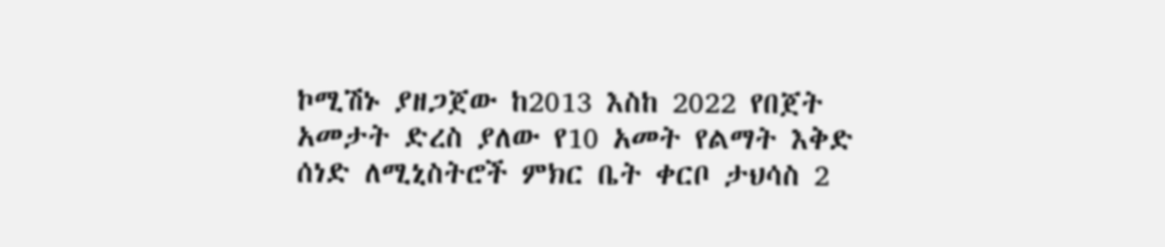ኮሚሽኑ ያዘጋጀው ከ2013 እስከ 2022 የበጀት አመታት ድረስ ያለው የ10 አመት የልማት እቅድ ሰነድ ለሚኒስትሮች ምክር ቤት ቀርቦ ታህሳስ 2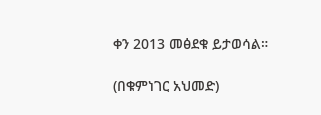ቀን 2013 መፅደቁ ይታወሳል።

(በቁምነገር አህመድ)